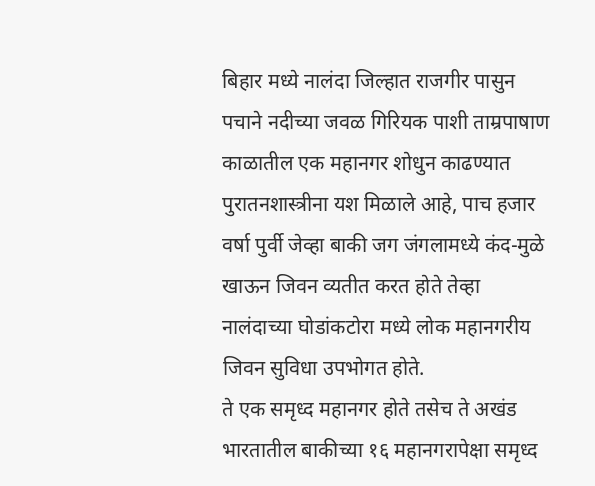बिहार मध्ये नालंदा जिल्हात राजगीर पासुन पचाने नदीच्या जवळ गिरियक पाशी ताम्रपाषाण काळातील एक महानगर शोधुन काढण्यात पुरातनशास्त्रीना यश मिळाले आहे, पाच हजार वर्षा पुर्वी जेव्हा बाकी जग जंगलामध्ये कंद-मुळे खाऊन जिवन व्यतीत करत होते तेव्हा नालंदाच्या घोडांकटोरा मध्ये लोक महानगरीय जिवन सुविधा उपभोगत होते.
ते एक समृध्द महानगर होते तसेच ते अखंड भारतातील बाकीच्या १६ महानगरापेक्षा समृध्द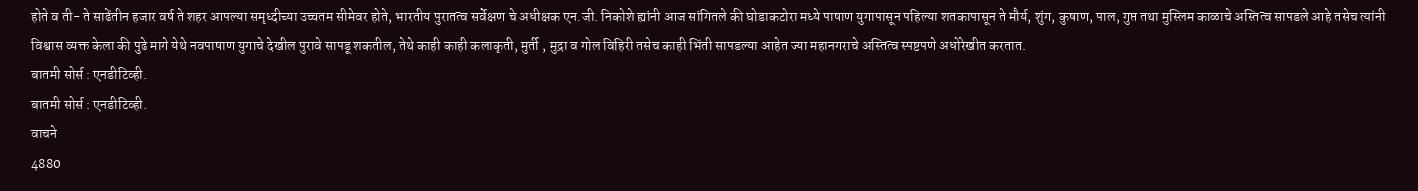होते व ती- ते साढेंतीन हजार वर्ष ते शहर आपल्या समृध्दीच्या उच्चतम सीमेवर होते, भारतीय पुरातत्व सर्वेक्षण चे अधीक्षक एन.जी. निकोशे ह्यांनी आज सांगितले की घोडाकटोरा मध्ये पाषाण युगापासून पहिल्या शतकापासून ते मौर्य, शुंग, कुषाण, पाल, गुप्त तथा मुस्लिम काळाचे अस्तित्व सापडले आहे तसेच त्यांनी विश्वास व्यक्त केला की पुढे मागे येथे नवपाषाण युगाचे देखील पुरावे सापडू शकतील, तेथे काही काही कलाकृती, मुर्ती , मुद्रा व गोल विहिरी तसेच काही भिंती सापडल्या आहेत ज्या महानगराचे अस्तित्व स्पष्टपणे अधोरेखीत करतात.
बातमी सोर्स : एनडीटिव्ही.
बातमी सोर्स : एनडीटिव्ही.
वाचने
4880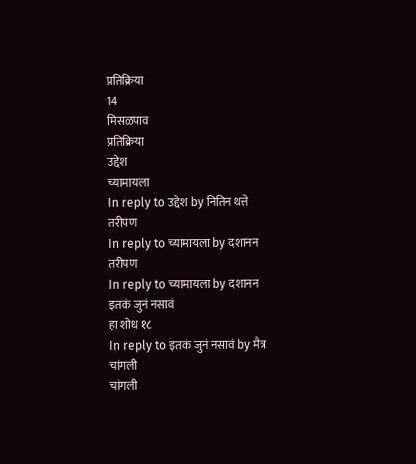प्रतिक्रिया
14
मिसळपाव
प्रतिक्रिया
उद्देश
च्यामायला
In reply to उद्देश by नितिन थत्ते
तरीपण
In reply to च्यामायला by दशानन
तरीपण
In reply to च्यामायला by दशानन
इतकं जुनं नसावं
हा शोध १८
In reply to इतकं जुनं नसावं by मैत्र
चांगली
चांगली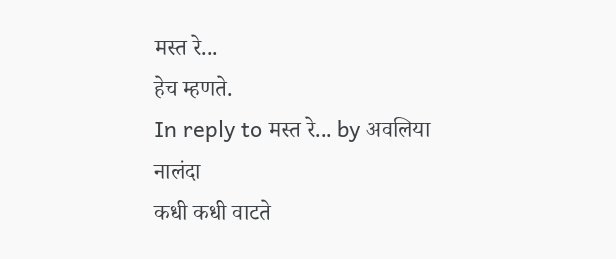मस्त रे...
हेच म्हणते.
In reply to मस्त रे... by अवलिया
नालंदा
कधी कधी वाटते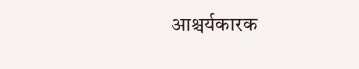आश्चर्यकारक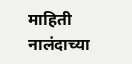माहिती
नालंदाच्या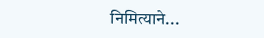निमित्याने...